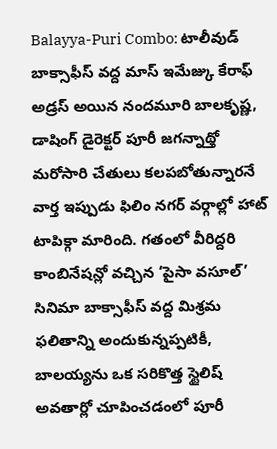Balayya-Puri Combo: టాలీవుడ్ బాక్సాఫీస్ వద్ద మాస్ ఇమేజ్కు కేరాఫ్ అడ్రస్ అయిన నందమూరి బాలకృష్ణ, డాషింగ్ డైరెక్టర్ పూరీ జగన్నాథ్తో మరోసారి చేతులు కలపబోతున్నారనే వార్త ఇప్పుడు ఫిలిం నగర్ వర్గాల్లో హాట్ టాపిక్గా మారింది. గతంలో వీరిద్దరి కాంబినేషన్లో వచ్చిన ‘పైసా వసూల్’ సినిమా బాక్సాఫీస్ వద్ద మిశ్రమ ఫలితాన్ని అందుకున్నప్పటికీ, బాలయ్యను ఒక సరికొత్త స్టైలిష్ అవతార్లో చూపించడంలో పూరీ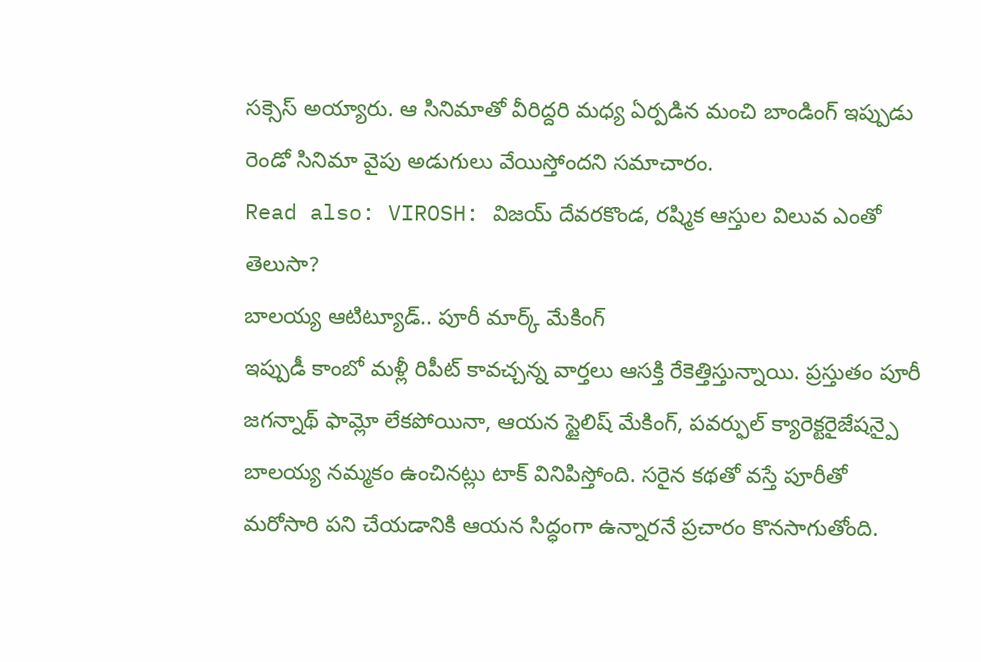సక్సెస్ అయ్యారు. ఆ సినిమాతో వీరిద్దరి మధ్య ఏర్పడిన మంచి బాండింగ్ ఇప్పుడు రెండో సినిమా వైపు అడుగులు వేయిస్తోందని సమాచారం.
Read also: VIROSH: విజయ్ దేవరకొండ, రష్మిక ఆస్తుల విలువ ఎంతో తెలుసా?
బాలయ్య ఆటిట్యూడ్.. పూరీ మార్క్ మేకింగ్
ఇప్పుడీ కాంబో మళ్లీ రిపీట్ కావచ్చన్న వార్తలు ఆసక్తి రేకెత్తిస్తున్నాయి. ప్రస్తుతం పూరీ జగన్నాథ్ ఫామ్లో లేకపోయినా, ఆయన స్టైలిష్ మేకింగ్, పవర్ఫుల్ క్యారెక్టరైజేషన్పై బాలయ్య నమ్మకం ఉంచినట్లు టాక్ వినిపిస్తోంది. సరైన కథతో వస్తే పూరీతో మరోసారి పని చేయడానికి ఆయన సిద్ధంగా ఉన్నారనే ప్రచారం కొనసాగుతోంది.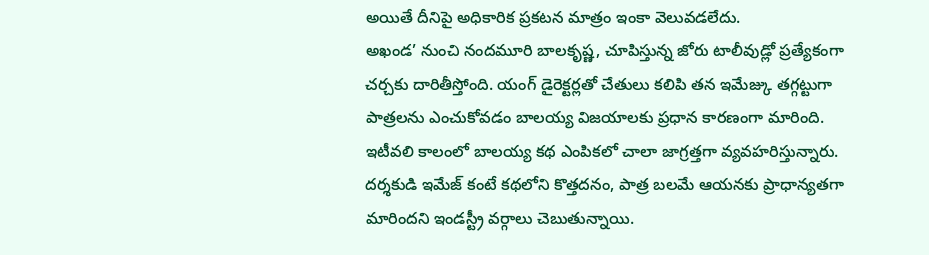అయితే దీనిపై అధికారిక ప్రకటన మాత్రం ఇంకా వెలువడలేదు.
అఖండ’ నుంచి నందమూరి బాలకృష్ణ, చూపిస్తున్న జోరు టాలీవుడ్లో ప్రత్యేకంగా చర్చకు దారితీస్తోంది. యంగ్ డైరెక్టర్లతో చేతులు కలిపి తన ఇమేజ్కు తగ్గట్టుగా పాత్రలను ఎంచుకోవడం బాలయ్య విజయాలకు ప్రధాన కారణంగా మారింది. ఇటీవలి కాలంలో బాలయ్య కథ ఎంపికలో చాలా జాగ్రత్తగా వ్యవహరిస్తున్నారు. దర్శకుడి ఇమేజ్ కంటే కథలోని కొత్తదనం, పాత్ర బలమే ఆయనకు ప్రాధాన్యతగా మారిందని ఇండస్ట్రీ వర్గాలు చెబుతున్నాయి.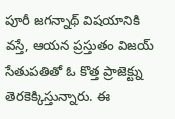పూరీ జగన్నాథ్ విషయానికి వస్తే, ఆయన ప్రస్తుతం విజయ్ సేతుపతితో ఓ కొత్త ప్రాజెక్ట్ను తెరకెక్కిస్తున్నారు. ఈ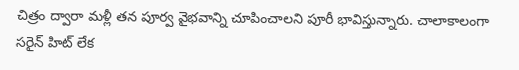చిత్రం ద్వారా మళ్లీ తన పూర్వ వైభవాన్ని చూపించాలని పూరీ భావిస్తున్నారు. చాలాకాలంగా సరైన్ హిట్ లేక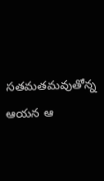సతమతమవుతోన్న ఆయన ఆ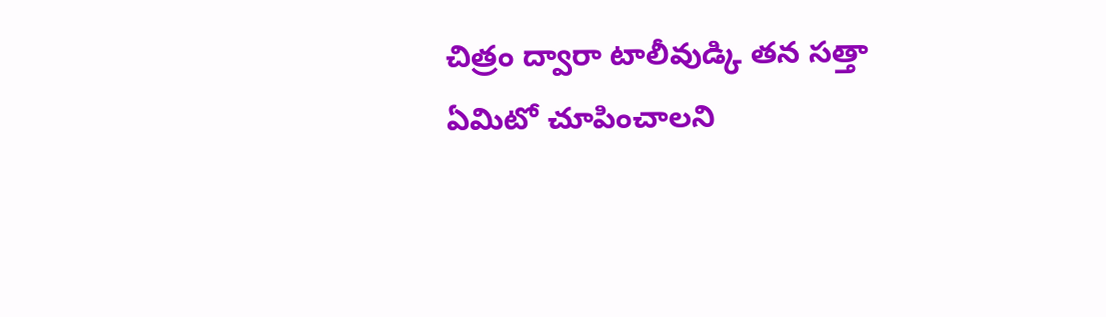చిత్రం ద్వారా టాలీవుడ్కి తన సత్తా ఏమిటో చూపించాలని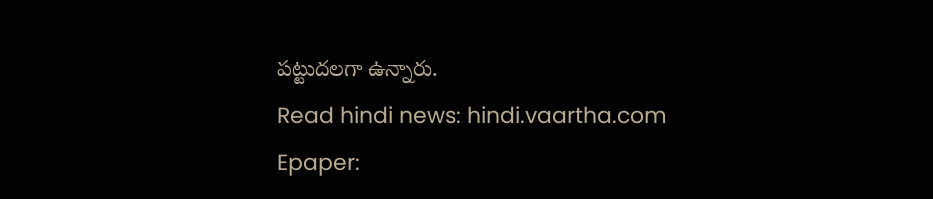పట్టుదలగా ఉన్నారు.
Read hindi news: hindi.vaartha.com
Epaper: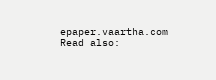epaper.vaartha.com
Read also: